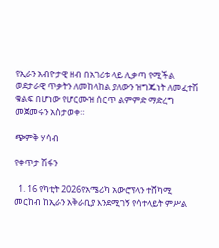የኢራን አብዮታዊ ዘብ በአገሪቱ ላይ ሊቃጣ የሚችል ወደታራዊ ጥቃትን ለመከላከል ያለውን ዝግጁነት ለመፈተሽ ቁልፍ በሆነው የሆርሙዝ ሰርጥ ልምምድ ማድረግ መጀመሩን አስታወቀ።

ጭምቅ ሃሳብ

የቀጥታ ሽፋን

  1. 16 የካቲት 2026የአሜሪካ አውሮፕላን ተሸካሚ መርከብ ከኢራን አቅራቢያ እንደሚገኝ የሳተላይት ምሥል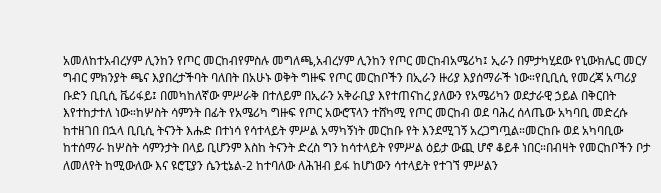አመለከተአብረሃም ሊንከን የጦር መርከብየምስሉ መግለጫ,አብረሃም ሊንከን የጦር መርከብአሜሪካ፤ ኢራን በምታካሂደው የኒውክሌር መርሃ ግብር ምክንያት ጫና እያበረታችባት ባለበት በአሁኑ ወቅት ግዙፍ የጦር መርከቦችን በኢራን ዙሪያ እያሰማራች ነው።የቢቢሲ የመረጃ አጣሪያ ቡድን ቢቢሲ ቬሪፋይ፤ በመካከለኛው ምሥራቅ በተለይም በኢራን አቅራቢያ እየተጠናከረ ያለውን የአሜሪካን ወደታራዊ ኃይል በቅርበት እየተከታተለ ነው።ከሦስት ሳምንት በፊት የአሜሪካ ግዙፍ የጦር አውሮፕላን ተሸካሚ የጦር መርከብ ወደ ባሕረ ሰላጤው አካባቢ መድረሱ ከተዘገበ በኋላ ቢቢሲ ትናንት እሑድ በተነሳ የሳተላይት ምሥል አማካኝነት መርከቡ የት እንደሚገኝ አረጋግጧል።መርከቡ ወደ አካባቢው ከተሰማራ ከሦስት ሳምንታት በላይ ቢሆንም እስከ ትናንት ድረስ ግን ከሳተላይት የምሥል ዕይታ ውጪ ሆኖ ቆይቶ ነበር።በብዛት የመርከቦችን ቦታ ለመለየት ከሚውለው እና ዩሮፒያን ሴንቲኔል-2 ከተባለው ለሕዝብ ይፋ ከሆነውን ሳተላይት የተገኘ ምሥልን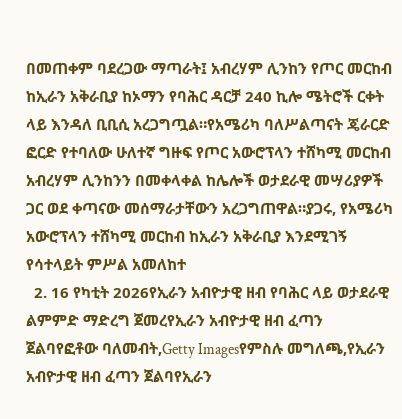በመጠቀም ባደረጋው ማጣራት፤ አብረሃም ሊንከን የጦር መርከብ ከኢራን አቅራቢያ ከኦማን የባሕር ዳርቻ 240 ኪሎ ሜትሮች ርቀት ላይ እንዳለ ቢቢሲ አረጋግጧል።የአሜሪካ ባለሥልጣናት ጄራርድ ፎርድ የተባለው ሁለተኛ ግዙፍ የጦር አውሮፕላን ተሸካሚ መርከብ አብረሃም ሊንከንን በመቀላቀል ከሌሎች ወታደራዊ መሣሪያዎች ጋር ወደ ቀጣናው መሰማራታቸውን አረጋግጠዋል።ያጋሩ, የአሜሪካ አውሮፕላን ተሸካሚ መርከብ ከኢራን አቅራቢያ እንደሚገኝ የሳተላይት ምሥል አመለከተ
  2. 16 የካቲት 2026የኢራን አብዮታዊ ዘብ የባሕር ላይ ወታደራዊ ልምምድ ማድረግ ጀመረየኢራን አብዮታዊ ዘብ ፈጣን ጀልባየፎቶው ባለመብት,Getty Imagesየምስሉ መግለጫ,የኢራን አብዮታዊ ዘብ ፈጣን ጀልባየኢራን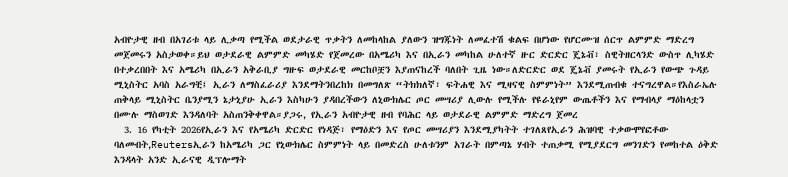አብዮታዊ ዘብ በአገሪቱ ላይ ሊቃጣ የሚችል ወደታራዊ ጥቃትን ለመከላከል ያለውን ዝግጁነት ለመፈተሽ ቁልፍ በሆነው የሆርሙዝ ሰርጥ ልምምድ ማድረግ መጀመሩን አስታወቀ።ይህ ወታደራዊ ልምምድ መካሄድ የጀመረው በአሜሪካ እና በኢራን መካከል ሁለተኛ ዙር ድርድር ጄኔቭ፣ ስዊትዘርላንድ ውስጥ ሊካሄድ በተቃረበበት እና አሜሪካ በኢራን አቅራቢያ ግዙፍ ወታደራዊ መርከቦቿን እያጠናከረች ባለበት ጊዜ ነው።ለድርድር ወደ ጄኔቭ ያመሩት የኢራን የውጭ ጉዳይ ሚኒስትር አባስ አራግቺ፤ ኢራን ለማስፈራሪያ እንደማትንበረከክ በመግለጽ “ትክክለኛ፣ ፍትሐዊ እና ሚዛናዊ ስምምነት” እንደሚጠብቁ ተናግረዋል።የእስራኤሉ ጠቅላይ ሚኒስትር ቤንያሚን ኔታኒያሁ ኢራን እስካሁን ያዳበረችውን ለኒውክሌር ጦር መሣሪያ ሊውሉ የሚችሉ የዩራኒየም ውጤቶችን እና የማብላያ ማዕከላቷን በሙሉ ማስወገድ እንዳለባት አስጠንቅቀዋል።ያጋሩ, የኢራን አብዮታዊ ዘብ የባሕር ላይ ወታደራዊ ልምምድ ማድረግ ጀመረ
  3. 16 የካቲት 2026የኢራን እና የአሜሪካ ድርድር የነዳጅ፣ የማዕድን እና የጦር መሣሪያን እንደሚያካትት ተገለጸየኢራን ሕዝባዊ ተቃውሞየፎቶው ባለመብት,Reutersኢራን ከአሜሪካ ጋር የኒውክሌር ስምምነት ላይ በመድረስ ሁለቱንም አገራት በምጣኔ ሃብት ተጠቃሚ የሚያደርግ መንገድን የመከተል ዕቅድ እንዳላት አንድ ኢራናዊ ዲፕሎማት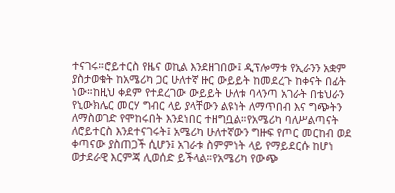ተናገሩ።ሮይተርስ የዜና ወኪል እንደዘገበው፤ ዲፕሎማቱ የኢራንን አቋም ያስታወቁት ከአሜሪካ ጋር ሁለተኛ ዙር ውይይት ከመደረጉ ከቀናት በፊት ነው።ከዚህ ቀደም የተደረገው ውይይት ሁለቱ ባላንጣ አገራት በቴህራን የኒውክሌር መርሃ ግብር ላይ ያላቸውን ልዩነት ለማጥበብ እና ግጭትን ለማስወገድ የሞከሩበት እንደነበር ተዘግቧል።የአሜሪካ ባለሥልጣናት ለሮይተርስ እንደተናገሩት፤ አሜሪካ ሁለተኛውን ግዙፍ የጦር መርከብ ወደ ቀጣናው ያስጠጋች ሲሆን፤ አገራቱ ስምምነት ላይ የማይደርሱ ከሆነ ወታደራዊ እርምጃ ሊወሰድ ይችላል።የአሜሪካ የውጭ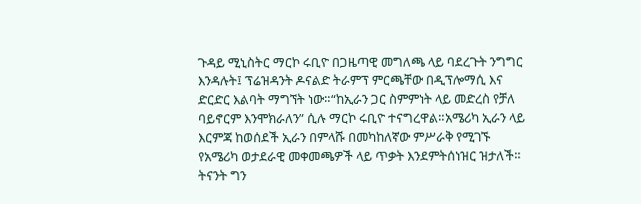ጉዳይ ሚኒስትር ማርኮ ሩቢዮ በጋዜጣዊ መግለጫ ላይ ባደረጉት ንግግር እንዳሉት፤ ፕሬዝዳንት ዶናልድ ትራምፕ ምርጫቸው በዲፕሎማሲ እና ድርድር እልባት ማግኘት ነው።“ከኢራን ጋር ስምምነት ላይ መድረስ የቻለ ባይኖርም እንሞክራለን” ሲሉ ማርኮ ሩቢዮ ተናግረዋል።አሜሪካ ኢራን ላይ እርምጃ ከወሰደች ኢራን በምላሹ በመካከለኛው ምሥራቅ የሚገኙ የአሜሪካ ወታደራዊ መቀመጫዎች ላይ ጥቃት እንደምትሰነዝር ዝታለች። ትናንት ግን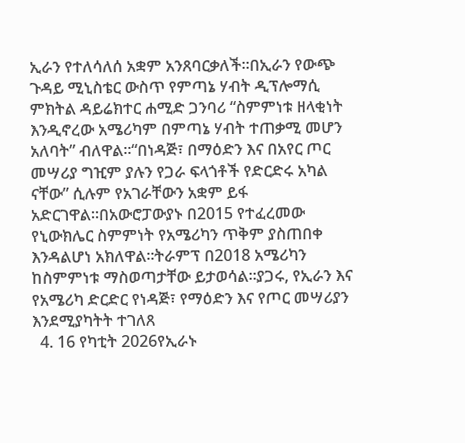ኢራን የተለሳለሰ አቋም አንጸባርቃለች።በኢራን የውጭ ጉዳይ ሚኒስቴር ውስጥ የምጣኔ ሃብት ዲፕሎማሲ ምክትል ዳይሬክተር ሐሚድ ጋንባሪ “ስምምነቱ ዘላቂነት እንዲኖረው አሜሪካም በምጣኔ ሃብት ተጠቃሚ መሆን አለባት” ብለዋል።“በነዳጅ፣ በማዕድን እና በአየር ጦር መሣሪያ ግዢም ያሉን የጋራ ፍላጎቶች የድርድሩ አካል ናቸው” ሲሉም የአገራቸውን አቋም ይፋ አድርገዋል።በአውሮፓውያኑ በ2015 የተፈረመው የኒውክሌር ስምምነት የአሜሪካን ጥቅም ያስጠበቀ እንዳልሆነ አክለዋል።ትራምፕ በ2018 አሜሪካን ከስምምነቱ ማስወጣታቸው ይታወሳል።ያጋሩ, የኢራን እና የአሜሪካ ድርድር የነዳጅ፣ የማዕድን እና የጦር መሣሪያን እንደሚያካትት ተገለጸ
  4. 16 የካቲት 2026የኢራኑ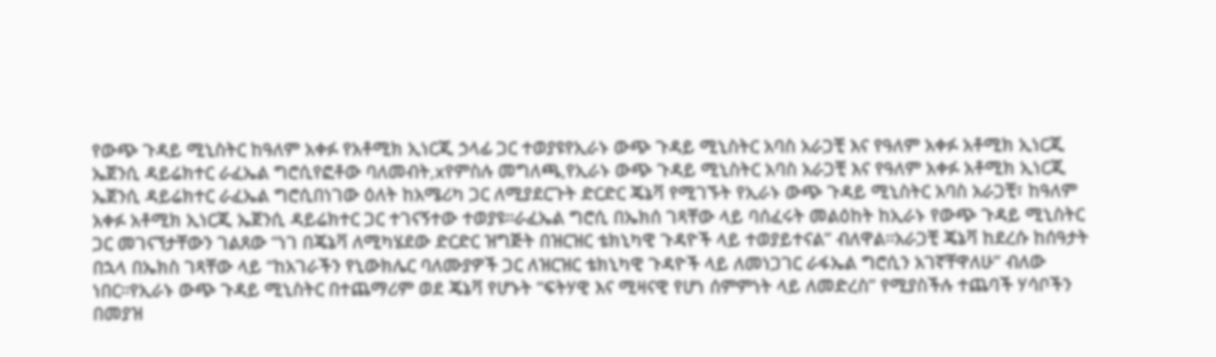የውጭ ጉዳይ ሚኒስትር ከዓለም አቀፉ የአቶሚክ ኢነርጂ ኃላፊ ጋር ተወያዩየኢራኑ ውጭ ጉዳይ ሚኒስትር አባስ አራጋቺ እና የዓለም አቀፉ አቶሚክ ኢነርጂ ኤጀንሲ ዳይሬክተር ራፈኤል ግሮሲየፎቶው ባለመብት,xየምስሉ መግለጫ,የኢራኑ ውጭ ጉዳይ ሚኒስትር አባስ አራጋቺ እና የዓለም አቀፉ አቶሚክ ኢነርጂ ኤጀንሲ ዳይሬክተር ራፈኤል ግሮሲበነገው ዕለት ከአሜሪካ ጋር ለሚያደርጉት ድርድር ጄኔቫ የሚገኙት የኢራኑ ውጭ ጉዳይ ሚኒስትር አባስ አራጋቺ፣ ከዓለም አቀፉ አቶሚክ ኢነርጂ ኤጀንሲ ዳይሬክተር ጋር ተገናኝተው ተወያዩ።ራፈኤል ግሮሲ በኤክሰ ገጻቸው ላይ ባሰፈሩት መልዕከት ከኢራኑ የውጭ ጉዳይ ሚኒስትር ጋር መገናኘታቸውን ገልጸው “ነገ በጄኔቫ ለሚካሄደው ድርድር ዝግጅት በዝርዝር ቴክኒካዊ ጉዳዮች ላይ ተወያይተናል” ብለዋል።አራጋቺ ጄኔቫ ከደረሱ ከሰዓታት በኋላ በኤክስ ገጻቸው ላይ “ከአገራችን የኒውክሌር ባለሙያዎች ጋር ለዝርዝር ቴክኒካዊ ጉዳዮች ላይ ለመነጋገር ራፋኤል ግሮሲን አገኛቸዋለሁ” ብለው ነበር።የኢራኑ ውጭ ጉዳይ ሚኒስትር በተጨማሪም ወደ ጄኔቫ የሆኑት “ፍትሃዊ እና ሚዛናዊ የሆነ ሰምምነት ላይ ለመድረስ” የሚያስችሉ ተጨባች ሃሳቦችን በመያዝ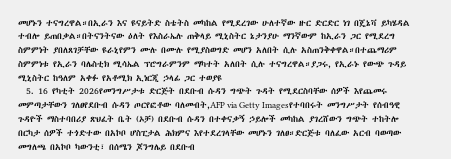መሆኑን ተናግረዋል።በኢራን እና ዩናይትድ ስቴትስ መካከል የሚደረገው ሁለተኛው ዙር ድርድር ነገ በጄኔቫ ይካሄዳል ተብሎ ይጠበቃል።በትናንትናው ዕለት የእስራኤሉ ጠቅላይ ሚኒስትር ኔታንያሁ ማንኛውም ከኢራን ጋር የሚደረግ ስምምነት ያበለጸገቻቸው ዩራኒየምን ሙሉ በሙሉ የሚያስወግድ መሆን አለበት ሲሉ አስጠንቅቀዋል።በተጨማሪም ስምምነቱ የኢራን ባሌስቲክ ሚሳኤል ፕሮግራምንም ማካተት አለበት ሲሉ ተናግረዋል።ያጋሩ, የኢራኑ የውጭ ጉዳይ ሚኒስትር ከዓለም አቀፉ የአቶሚክ ኢነርጂ ኃላፊ ጋር ተወያዩ
  5. 16 የካቲት 2026የመንግሥታቱ ድርጅት በደቡብ ሱዳን ግጭት ጉዳት የሚደርስባቸው ሰዎች እየጨመሩ መምጣታቸውን ገለፀየደቡብ ሱዳን ጦርየፎቶው ባለመብት,AFP via Getty Imagesየተባበሩት መንግሥታት የሰብዓዊ ጉዳዮች ማስተባበሪያ ጽህፈት ቤት (ኦቻ) በደቡብ ሱዳን በተቀናቃኝ ኃይሎች መካከል ያገረሸውን ግጭት ተከትሎ በርካታ ሰዎች ተጎድተው በአኮቦ ሆስፒታል ሕክምና እየተደረገላቸው መሆኑን ገለፀ።ድርጅቱ ባለፈው አርብ ባወጣው መግለጫ በአኮቦ ካውንቲ፣ በሰሜን ጆንግሌይ በደቡብ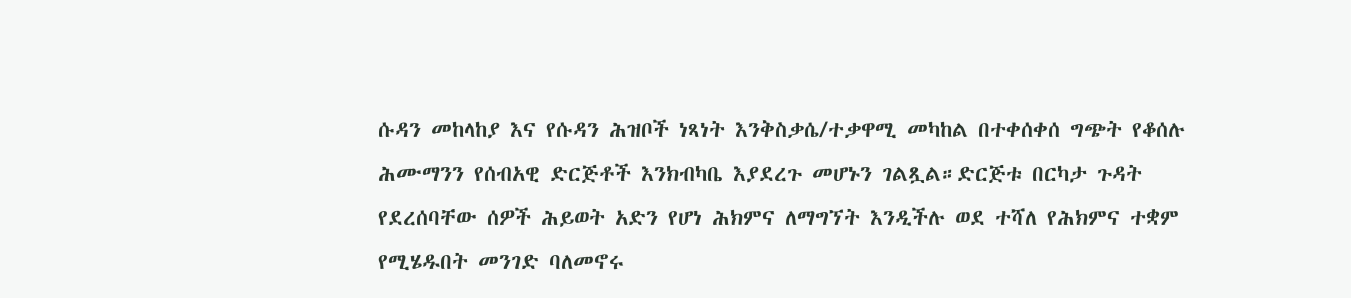ሱዳን መከላከያ እና የሱዳን ሕዝቦች ነጻነት እንቅስቃሴ/ተቃዋሚ መካከል በተቀሰቀሰ ግጭት የቆሰሉ ሕሙማንን የሰብአዊ ድርጅቶች እንክብካቤ እያደረጉ መሆኑን ገልጿል።ድርጅቱ በርካታ ጉዳት የደረሰባቸው ሰዎች ሕይወት አድን የሆነ ሕክምና ለማግኘት እንዲችሉ ወደ ተሻለ የሕክምና ተቋም የሚሄዱበት መንገድ ባለመኖሩ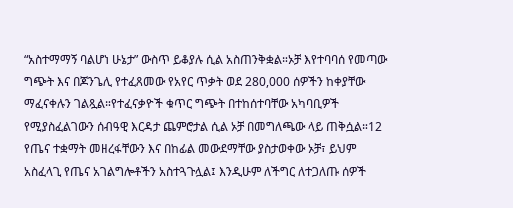“አስተማማኝ ባልሆነ ሁኔታ” ውስጥ ይቆያሉ ሲል አስጠንቅቋል።ኦቻ እየተባባሰ የመጣው ግጭት እና በጆንጌሊ የተፈጸመው የአየር ጥቃት ወደ 280,000 ሰዎችን ከቀያቸው ማፈናቀሉን ገልጿል።የተፈናቃዮች ቁጥር ግጭት በተከሰተባቸው አካባቢዎች የሚያስፈልገውን ሰብዓዊ እርዳታ ጨምሮታል ሲል ኦቻ በመግለጫው ላይ ጠቅሷል።12 የጤና ተቋማት መዘረፋቸውን እና በከፊል መውደማቸው ያስታወቀው ኦቻ፣ ይህም አስፈላጊ የጤና አገልግሎቶችን አስተጓጉሏል፤ እንዲሁም ለችግር ለተጋለጡ ሰዎች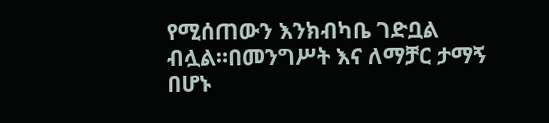የሚሰጠውን እንክብካቤ ገድቧል ብሏል።በመንግሥት እና ለማቻር ታማኝ በሆኑ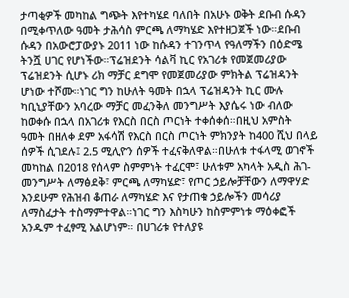ታጣቂዎች መካከል ግጭት እየተካሄደ ባለበት በአሁኑ ወቅት ደቡብ ሱዳን በሚቀጥለው ዓመት ታሕሳስ ምርጫ ለማካሄድ እየተዘጋጀች ነው።ደቡብ ሱዳን በአውሮፓውያኑ 2011 ነው ከሱዳን ተገንጥላ የዓለማችን በዕድሜ ትንሿ ሀገር የሆነችው።ፕሬዝደንት ሳልቫ ኪር የአገሪቱ የመጀመሪያው ፕሬዝደንት ሲሆኑ ሪክ ማቻር ደግሞ የመጀመሪያው ምክትል ፕሬዝዳንት ሆነው ተሾሙ።ነገር ግን ከሁለት ዓመት በኋላ ፕሬዝዳንት ኪር ሙሉ ካቢኒያቸውን አባረው ማቻር መፈንቅለ መንግሥት እያሴሩ ነው ብለው ከወቀሱ በኋላ በአገሪቱ የእርስ በርስ ጦርነት ተቀሰቀሰ።በዚህ አምስት ዓመት በዘለቀ ደም አፋሳሽ የእርስ በርስ ጦርነት ምክንያት ከ400 ሺህ በላይ ሰዎች ሲገደሉ፤ 2.5 ሚሊዮን ሰዎች ተፈናቅለዋል።በሁለቱ ተፋላሚ ወገኖች መካከል በ2018 የሰላም ስምምነት ተፈርሞ፣ ሁለቱም አካላት አዲስ ሕገ-መንግሥት ለማፅደቅ፣ ምርጫ ለማካሄድ፣ የጦር ኃይሎቻቸውን ለማዋሃድ እንደሁም የሕዝብ ቆጠራ ለማካሄድ እና የታጠቁ ኃይሎችን መሳሪያ ለማስፈታት ተስማምተዋል።ነገር ግን እስካሁን ከስምምነቱ ማዕቀፎች አንዱም ተፈፃሚ አልሆነም። በሀገሪቱ የተለያዩ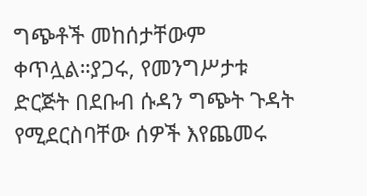ግጭቶች መከሰታቸውም ቀጥሏል።ያጋሩ, የመንግሥታቱ ድርጅት በደቡብ ሱዳን ግጭት ጉዳት የሚደርስባቸው ሰዎች እየጨመሩ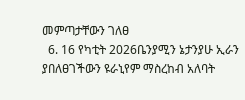መምጣታቸውን ገለፀ
  6. 16 የካቲት 2026ቤንያሚን ኔታንያሁ ኢራን ያበለፀገችውን ዩራኒየም ማስረከብ አለባት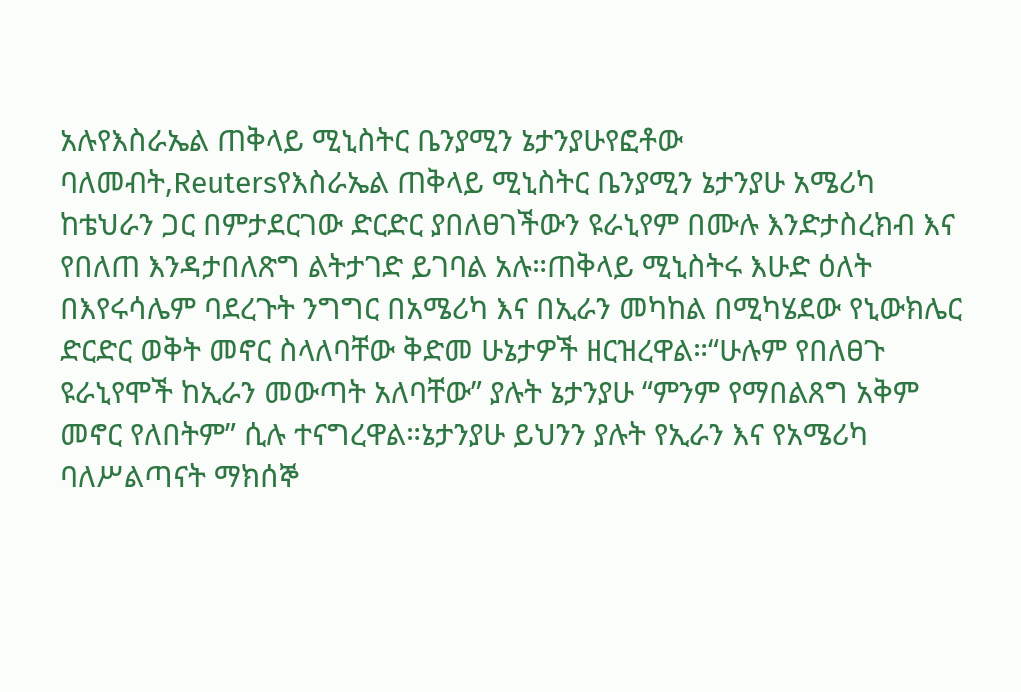አሉየእስራኤል ጠቅላይ ሚኒስትር ቤንያሚን ኔታንያሁየፎቶው ባለመብት,Reutersየእስራኤል ጠቅላይ ሚኒስትር ቤንያሚን ኔታንያሁ አሜሪካ ከቴህራን ጋር በምታደርገው ድርድር ያበለፀገችውን ዩራኒየም በሙሉ እንድታስረክብ እና የበለጠ እንዳታበለጽግ ልትታገድ ይገባል አሉ።ጠቅላይ ሚኒስትሩ እሁድ ዕለት በእየሩሳሌም ባደረጉት ንግግር በአሜሪካ እና በኢራን መካከል በሚካሄደው የኒውክሌር ድርድር ወቅት መኖር ስላለባቸው ቅድመ ሁኔታዎች ዘርዝረዋል።“ሁሉም የበለፀጉ ዩራኒየሞች ከኢራን መውጣት አለባቸው” ያሉት ኔታንያሁ “ምንም የማበልጸግ አቅም መኖር የለበትም” ሲሉ ተናግረዋል።ኔታንያሁ ይህንን ያሉት የኢራን እና የአሜሪካ ባለሥልጣናት ማክሰኞ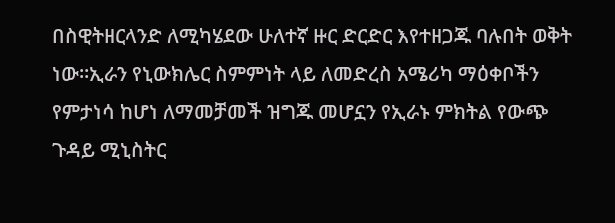በስዊትዘርላንድ ለሚካሄደው ሁለተኛ ዙር ድርድር እየተዘጋጁ ባሉበት ወቅት ነው።ኢራን የኒውክሌር ስምምነት ላይ ለመድረስ አሜሪካ ማዕቀቦችን የምታነሳ ከሆነ ለማመቻመች ዝግጁ መሆኗን የኢራኑ ምክትል የውጭ ጉዳይ ሚኒስትር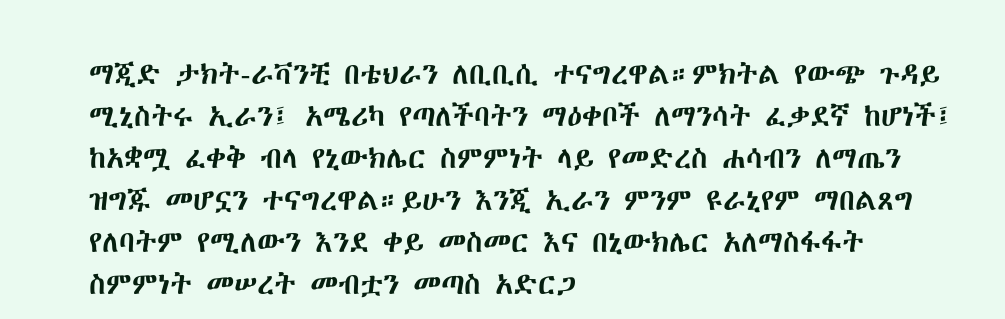ማጂድ ታክት-ራቫንቺ በቴህራን ለቢቢሲ ተናግረዋል።ምክትል የውጭ ጉዳይ ሚኒስትሩ ኢራን፤ አሜሪካ የጣለችባትን ማዕቀቦች ለማንሳት ፈቃደኛ ከሆነች፤ ከአቋሟ ፈቀቅ ብላ የኒውክሌር ስምምነት ላይ የመድረስ ሐሳብን ለማጤን ዝግጁ መሆኗን ተናግረዋል።ይሁን እንጂ ኢራን ምንም ዩራኒየም ማበልጸግ የለባትም የሚለውን እንደ ቀይ መስመር እና በኒውክሌር አለማስፋፋት ስምምነት መሠረት መብቷን መጣስ አድርጋ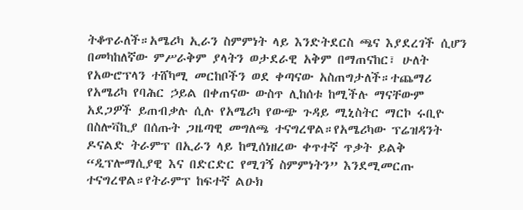ትቆጥራለች።አሜሪካ ኢራን ስምምነት ላይ እንድትደርስ ጫና እያደረገች ሲሆን በመካከለኛው ምሥራቅም ያላትን ወታደራዊ አቅም በማጠናከር፣ ሁለት የአውሮፕላን ተሸካሚ መርከቦችን ወደ ቀጣናው አስጠግታለች።ተጨማሪ የአሜሪካ የባሕር ኃይል በቀጠናው ውስጥ ሊከሰቱ ከሚችሉ ማናቸውም አደጋዎች ይጠብቃሉ ሲሉ የአሜሪካ የውጭ ጉዳይ ሚኒስትር ማርኮ ሩቢዮ በስሎቫኪያ በሰጡት ጋዜጣዊ መግለጫ ተናግረዋል።የአሜሪካው ፕሬዝዳንት ዶናልድ ትራምፕ በኢራን ላይ ከሚሰነዘረው ቀጥተኛ ጥቃት ይልቅ “ዲፕሎማሲያዊ እና በድርድር የሚገኝ ስምምነትን” እንደሚመርጡ ተናግረዋል።የትራምፕ ከፍተኛ ልዑክ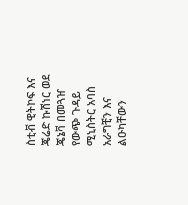ስቲቭ ዊትኮፍ እና ጄሬድ ኩሽነር ወደ ጄኔቫ በመጓዠ የውጭ ጉዳይ ሚኒስትር አባስ አራግቺን እና ልዑካቸውን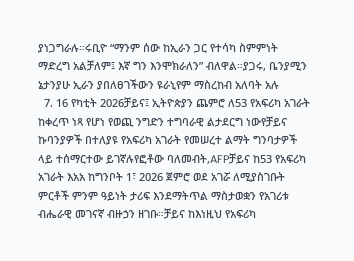ያነጋግራሉ።ሩቢዮ “ማንም ሰው ከኢራን ጋር የተሳካ ስምምነት ማድረግ አልቻለም፤ እኛ ግን እንሞክራለን” ብለዋል።ያጋሩ, ቤንያሚን ኔታንያሁ ኢራን ያበለፀገችውን ዩራኒየም ማስረከብ አለባት አሉ
  7. 16 የካቲት 2026ቻይና፤ ኢትዮጵያን ጨምሮ ለ53 የአፍሪካ አገራት ከቀረጥ ነጻ የሆነ የወጪ ንግድን ተግባራዊ ልታደርግ ነውየቻይና ኩባንያዎች በተለያዩ የአፍሪካ አገራት የመሠረተ ልማት ግንባታዎች ላይ ተሰማርተው ይገኛሉየፎቶው ባለመብት,AFPቻይና ከ53 የአፍሪካ አገራት እአአ ከግንቦት 1፣ 2026 ጀምሮ ወደ አገሯ ለሚያስገቡት ምርቶች ምንም ዓይነት ታሪፍ እንደማትጥል ማስታወቋን የአገሪቱ ብሔራዊ መገናኛ ብዙኃን ዘገቡ።ቻይና ከእነዚህ የአፍሪካ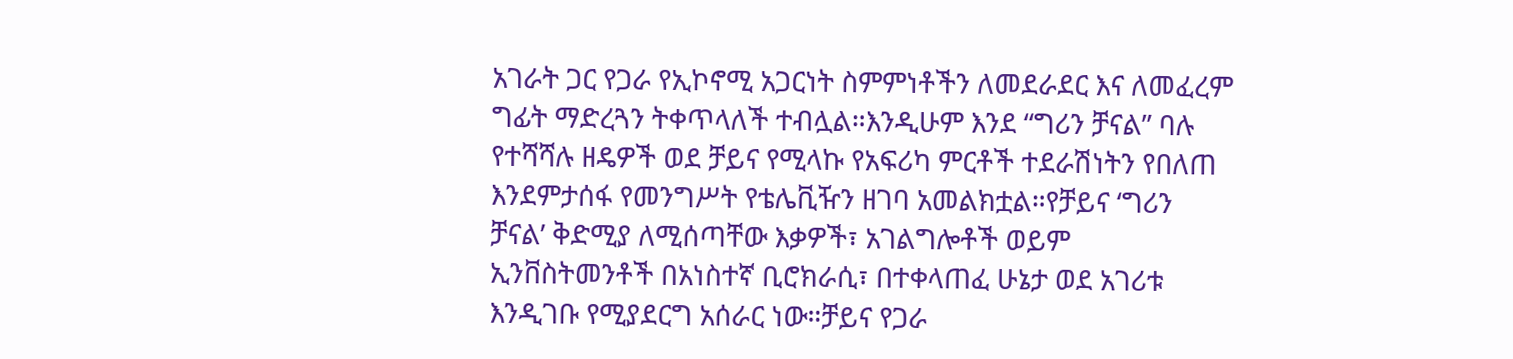አገራት ጋር የጋራ የኢኮኖሚ አጋርነት ስምምነቶችን ለመደራደር እና ለመፈረም ግፊት ማድረጓን ትቀጥላለች ተብሏል።እንዲሁም እንደ “ግሪን ቻናል” ባሉ የተሻሻሉ ዘዴዎች ወደ ቻይና የሚላኩ የአፍሪካ ምርቶች ተደራሽነትን የበለጠ እንደምታሰፋ የመንግሥት የቴሌቪዥን ዘገባ አመልክቷል።የቻይና ‘ግሪን ቻናል’ ቅድሚያ ለሚሰጣቸው እቃዎች፣ አገልግሎቶች ወይም ኢንቨስትመንቶች በአነስተኛ ቢሮክራሲ፣ በተቀላጠፈ ሁኔታ ወደ አገሪቱ እንዲገቡ የሚያደርግ አሰራር ነው።ቻይና የጋራ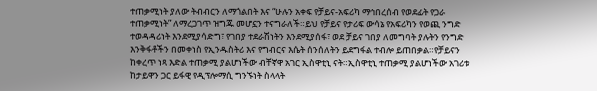ተጠቃሚነት ያለው ትብብርን ለማጎልበት እና “ሁሉን አቀፍ የቻይና-አፍሪካ ማኅበረሰብ የወደፊት የጋራ ተጠቃሚነት” ለማረጋገጥ ዝግጁ መሆኗን ተናግራለች።ይህ የቻይና የታሪፍ ውሳኔ የአፍሪካን የወጪ ንግድ ተወዳዳሪነት እንደሚያሳድግ፣ የገበያ ተደራሽነትን እንደሚያሰፋ፣ ወደ ቻይና ገበያ ለመግባት ያሉትን የንግድ እንቅፋቶችን በመቀነስ የኢንዱስትሪ እና የግብርና እሴት ሰንሰለትን ይደግፋል ተብሎ ይጠበቃል።የቻይናን ከቀረጥ ነጻ እድል ተጠቃሚ ያልሆነችው ብቸኛዋ አገር ኢስዋቲኒ ናት።ኢስዋቲኒ ተጠቃሚ ያልሆነችው አገሪቱ ከታይዋን ጋር ይፋዊ የዲፕሎማሲ ግንኙነት ስላላት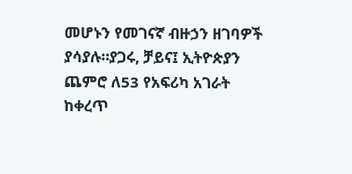መሆኑን የመገናኛ ብዙኃን ዘገባዎች ያሳያሉ።ያጋሩ, ቻይና፤ ኢትዮጵያን ጨምሮ ለ53 የአፍሪካ አገራት ከቀረጥ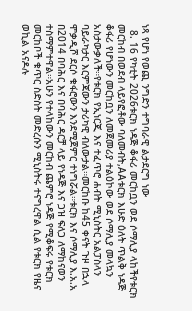ነጻ የሆነ የወጪ ንግድን ተግባራዊ ልታደርግ ነው
  8. 16 የካቲት 2026ቱርክ ነዳጅ ቆፋሪ መርከቧን ወደ ሶማሊያ ላከችየቱርክ መርከብ በወደብ ላይየፎቶው ባለመብት,AAቱርክ እሁድ ዕለት ጥልቅ ነዳጅ ቆፋሪ የሆነውን መርከቧን ለመጀመሪያ ተልዕኮው ወደ ሶማሊያ መላኳን አስታውቃለች።የቱርክ የኢነርጂ እና ተፈጥሮ ሐብት ሚኒስትር አልፓስላን ባይራካታር እርምጃውን ታሪካዊ ብለውታል።መርከቡ ከ45 ቀናት ጉዞ በኋላ ሞቃዲሾ ደርሶ ቁፋሮውን እንደሚጀምር ተነግሯል።ቱርክ እና ሶማሊያ እ.አ.አ በ2014 በባሕር እና በባሕር ዳርቻ ላይ የነዳጅ እና ጋዝ ፍለጋ ለማከናወን ተስማምተዋል።አሁን የተላከውን መርከብ ጨምሮ ነዳጅ የሚቆፍሩ የቱርክ መርከቦች ቁጥር ስድስት መድረሱን ሚኒስትሩ ተናግረዋል ሲል የቱርክ የዜና ወኪል አናዶሉ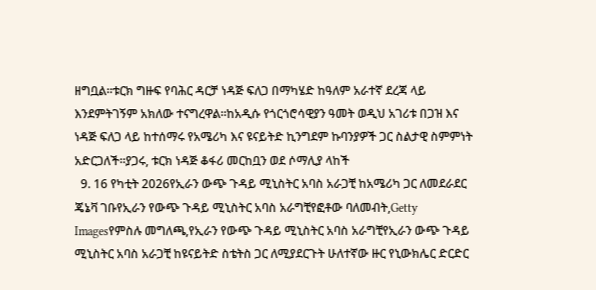ዘግቧል።ቱርክ ግዙፍ የባሕር ዳርቻ ነዳጅ ፍለጋ በማካሄድ ከዓለም አራተኛ ደረጃ ላይ እንደምትገኝም አክለው ተናግረዋል።ከአዲሱ የጎርጎሮሳዊያን ዓመት ወዲህ አገሪቱ በጋዝ እና ነዳጅ ፍለጋ ላይ ከተሰማሩ የአሜሪካ እና ዩናይትድ ኪንግደም ኩባንያዎች ጋር ስልታዊ ስምምነት አድርጋለች።ያጋሩ, ቱርክ ነዳጅ ቆፋሪ መርከቧን ወደ ሶማሊያ ላከች
  9. 16 የካቲት 2026የኢራን ውጭ ጉዳይ ሚኒስትር አባስ አራጋቺ ከአሜሪካ ጋር ለመደራደር ጄኔቫ ገቡየኢራን የውጭ ጉዳይ ሚኒስትር አባስ አራግቺየፎቶው ባለመብት,Getty Imagesየምስሉ መግለጫ,የኢራን የውጭ ጉዳይ ሚኒስትር አባስ አራግቺየኢራን ውጭ ጉዳይ ሚኒስትር አባስ አራጋቺ ከዩናይትድ ስቴትስ ጋር ለሚያደርጉት ሁለተኛው ዙር የኒውክሌር ድርድር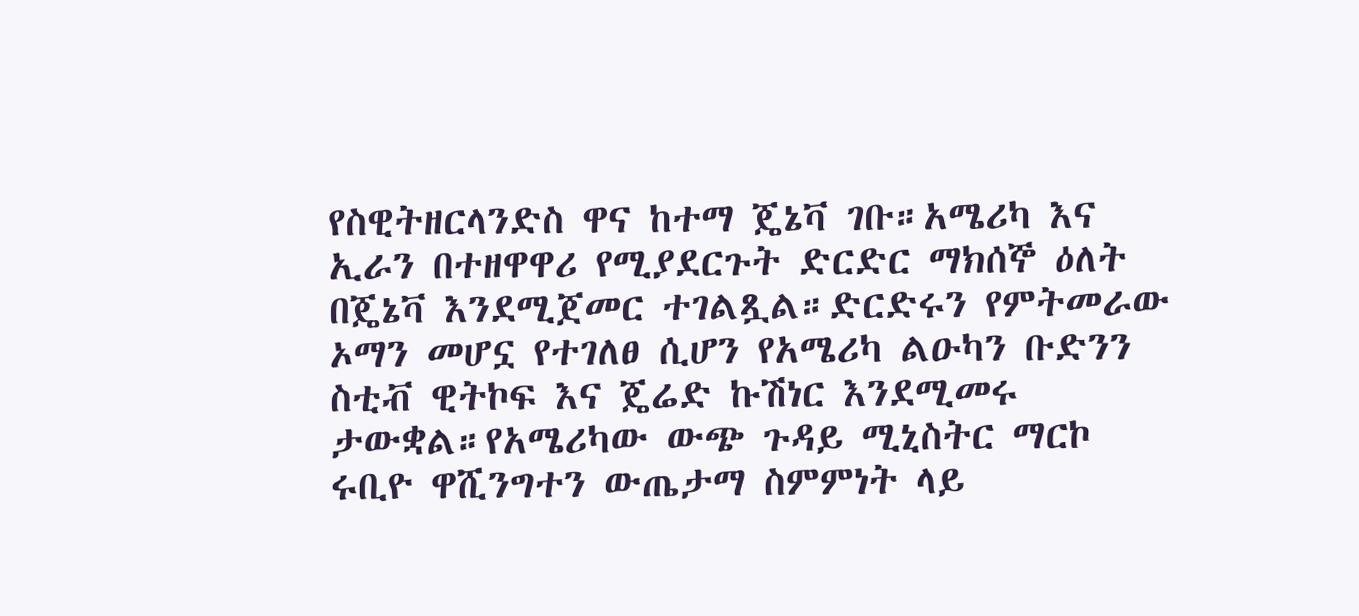የስዊትዘርላንድስ ዋና ከተማ ጄኔቫ ገቡ።አሜሪካ እና ኢራን በተዘዋዋሪ የሚያደርጉት ድርድር ማክሰኞ ዕለት በጄኔቫ እንደሚጀመር ተገልጿል።ድርድሩን የምትመራው ኦማን መሆኗ የተገለፀ ሲሆን የአሜሪካ ልዑካን ቡድንን ስቲቭ ዊትኮፍ እና ጄሬድ ኩሽነር እንደሚመሩ ታውቋል።የአሜሪካው ውጭ ጉዳይ ሚኒስትር ማርኮ ሩቢዮ ዋሺንግተን ውጤታማ ስምምነት ላይ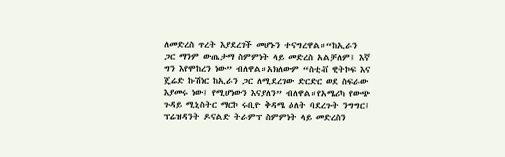ለመድረስ ጥረት እያደረገች መሆኑን ተናግረዋል።“ከኢራን ጋር ማንም ውጤታማ ስምምነት ላይ መድረስ አልቻለም፤ እኛ ግን እየሞከረን ነው” ብለዋል።አክለውም “ስቲቭ ዊትኮፍ እና ጄሬድ ኩሽነር ከኢራን ጋር ለሚደረገው ድርድር ወደ ስፍራው እያመሩ ነው፤ የሚሆነውን እናያለን” ብለዋል።የአሜሪካ የውጭ ጉዳይ ሚኒስትር ማርኮ ሩቢዮ ቅዳሜ ዕለት ባደረጉት ንግግር፤ ፕሬዝዳንት ዶናልድ ትራምፕ ስምምነት ላይ መድረስን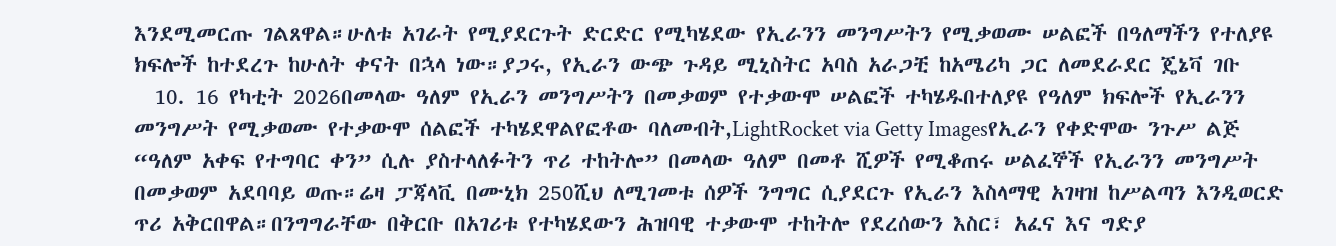እንደሚመርጡ ገልጸዋል።ሁለቱ አገራት የሚያደርጉት ድርድር የሚካሄደው የኢራንን መንግሥትን የሚቃወሙ ሠልፎች በዓለማችን የተለያዩ ክፍሎች ከተደረጉ ከሁለት ቀናት በኋላ ነው።ያጋሩ, የኢራን ውጭ ጉዳይ ሚኒስትር አባስ አራጋቺ ከአሜሪካ ጋር ለመደራደር ጄኔቫ ገቡ
  10. 16 የካቲት 2026በመላው ዓለም የኢራን መንግሥትን በመቃወም የተቃውሞ ሠልፎች ተካሄዱበተለያዩ የዓለም ክፍሎች የኢራንን መንግሥት የሚቃወሙ የተቃውሞ ሰልፎች ተካሄደዋልየፎቶው ባለመብት,LightRocket via Getty Imagesየኢራን የቀድሞው ንጉሥ ልጅ “ዓለም አቀፍ የተግባር ቀን” ሲሉ ያስተላለፉትን ጥሪ ተከትሎ” በመላው ዓለም በመቶ ሺዎች የሚቆጠሩ ሠልፈኞች የኢራንን መንግሥት በመቃወም አደባባይ ወጡ።ሬዛ ፓጃላቪ በሙኒክ 250ሺህ ለሚገመቱ ሰዎች ንግግር ሲያደርጉ የኢራን እስላማዊ አገዛዝ ከሥልጣን እንዲወርድ ጥሪ አቅርበዋል።በንግግራቸው በቅርቡ በአገሪቱ የተካሄደውን ሕዝባዊ ተቃውሞ ተከትሎ የደረሰውን እስር፣ አፈና እና ግድያ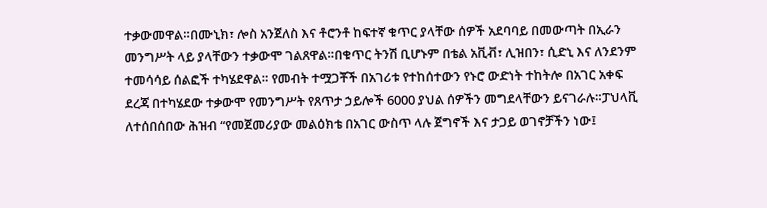ተቃውመዋል።በሙኒክ፣ ሎስ አንጀለስ እና ቶሮንቶ ከፍተኛ ቁጥር ያላቸው ሰዎች አደባባይ በመውጣት በኢራን መንግሥት ላይ ያላቸውን ተቃውሞ ገልጸዋል።በቁጥር ትንሽ ቢሆኑም በቴል አቪቭ፣ ሊዝበን፣ ሲድኒ እና ለንደንም ተመሳሳይ ሰልፎች ተካሄደዋል። የመብት ተሟጋቾች በአገሪቱ የተከሰተውን የኑሮ ውድነት ተከትሎ በአገር አቀፍ ደረጃ በተካሄደው ተቃውሞ የመንግሥት የጸጥታ ኃይሎች 6000 ያህል ሰዎችን መግደላቸውን ይናገራሉ።ፓህላቪ ለተሰበሰበው ሕዝብ “የመጀመሪያው መልዕክቴ በአገር ውስጥ ላሉ ጀግኖች እና ታጋይ ወገኖቻችን ነው፤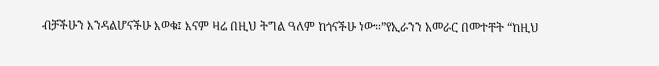ብቻችሁን እንዳልሆናችሁ እወቁ፤ እናም ዛሬ በዚህ ትግል ዓለም ከጎናችሁ ነው።”የኢራንን አመራር በመተቸት “ከዚህ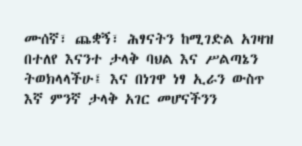ሙሰኛ፣ ጨቋኝ፣ ሕፃናትን ከሚገድል አገዛዝ በተለየ እናንተ ታላቅ ባህል እና ሥልጣኔን ትወክላላችሁ፤ እና በነገዋ ነፃ ኢራን ውስጥ እኛ ምንኛ ታላቅ አገር መሆናችንን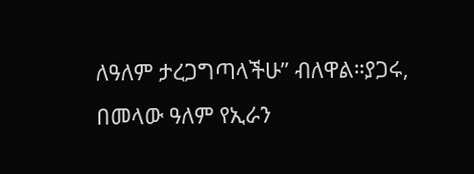ለዓለም ታረጋግጣላችሁ” ብለዋል።ያጋሩ, በመላው ዓለም የኢራን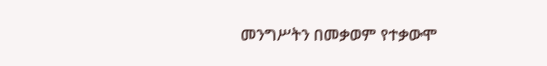መንግሥትን በመቃወም የተቃውሞ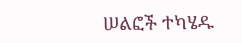ሠልፎች ተካሄዱ